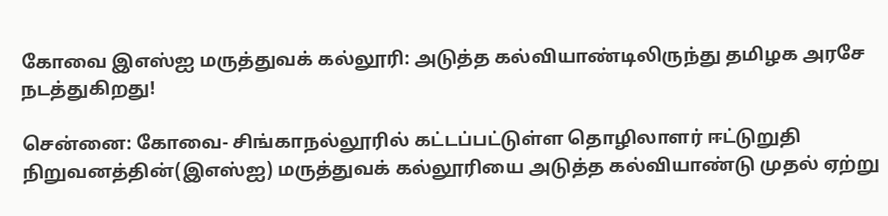கோவை இஎஸ்ஐ மருத்துவக் கல்லூரி: அடுத்த கல்வியாண்டிலிருந்து தமிழக அரசே நடத்துகிறது!

சென்னை: கோவை- சிங்காநல்லூரில் கட்டப்பட்டுள்ள தொழிலாளர் ஈட்டுறுதி நிறுவனத்தின்(இஎஸ்ஐ) மருத்துவக் கல்லூரியை அடுத்த கல்வியாண்டு முதல் ஏற்று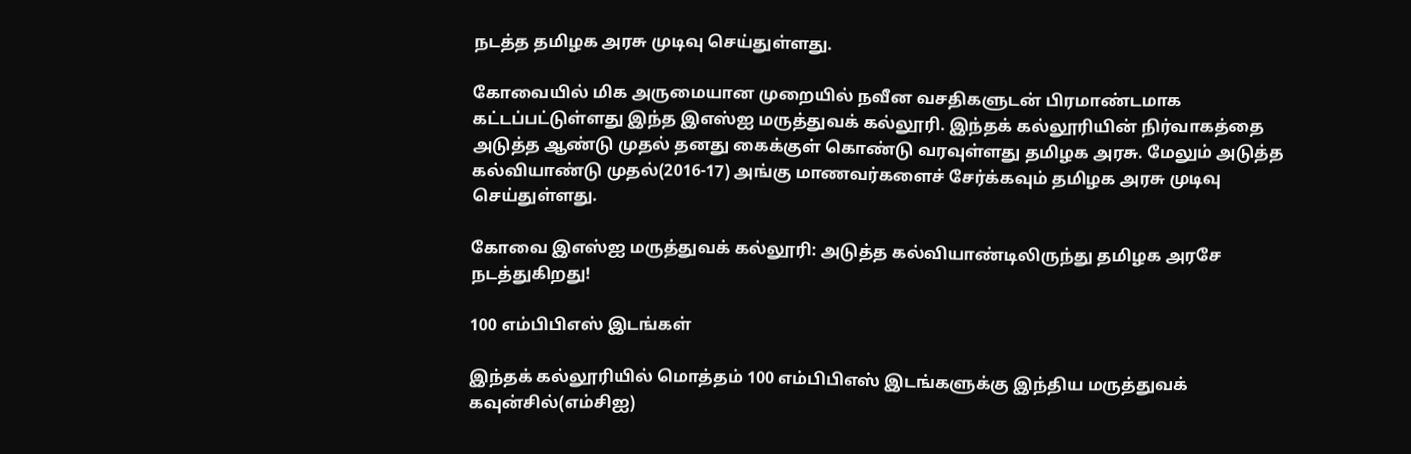நடத்த தமிழக அரசு முடிவு செய்துள்ளது.

கோவையில் மிக அருமையான முறையில் நவீன வசதிகளுடன் பிரமாண்டமாக கட்டப்பட்டுள்ளது இந்த இஎஸ்ஐ மருத்துவக் கல்லூரி. இந்தக் கல்லூரியின் நிர்வாகத்தை அடுத்த ஆண்டு முதல் தனது கைக்குள் கொண்டு வரவுள்ளது தமிழக அரசு. மேலும் அடுத்த கல்வியாண்டு முதல்(2016-17) அங்கு மாணவர்களைச் சேர்க்கவும் தமிழக அரசு முடிவு செய்துள்ளது.

கோவை இஎஸ்ஐ மருத்துவக் கல்லூரி: அடுத்த கல்வியாண்டிலிருந்து தமிழக அரசே நடத்துகிறது!

100 எம்பிபிஎஸ் இடங்கள்

இந்தக் கல்லூரியில் மொத்தம் 100 எம்பிபிஎஸ் இடங்களுக்கு இந்திய மருத்துவக் கவுன்சில்(எம்சிஐ)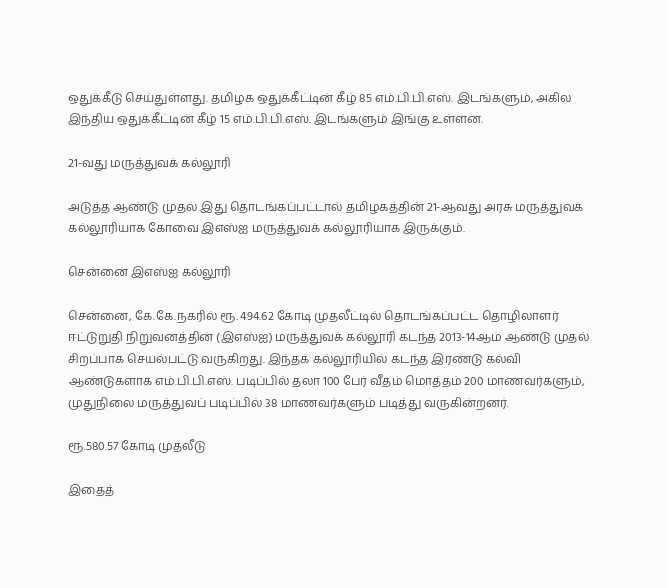ஒதுக்கீடு செய்துள்ளது. தமிழக ஒதுக்கீட்டின் கீழ் 85 எம்.பி.பி.எஸ். இடங்களும், அகில இந்திய ஒதுக்கீட்டின் கீழ் 15 எம்.பி.பி.எஸ். இடங்களும் இங்கு உள்ளன.

21-வது மருத்துவக் கல்லூரி

அடுத்த ஆண்டு முதல் இது தொடங்கப்பட்டால் தமிழகத்தின் 21-ஆவது அரசு மருத்துவக் கல்லூரியாக கோவை இஎஸ்ஐ மருத்துவக் கல்லூரியாக இருக்கும்.

சென்னை இஎஸ்ஐ கல்லூரி

சென்னை, கே.கே.நகரில் ரூ. 494.62 கோடி முதலீட்டில் தொடங்கப்பட்ட தொழிலாளர் ஈட்டுறுதி நிறுவனத்தின் (இஎஸ்ஐ) மருத்துவக் கல்லூரி கடந்த 2013-14ஆம் ஆண்டு முதல் சிறப்பாக செயல்பட்டு வருகிறது. இந்தக் கல்லூரியில் கடந்த இரண்டு கல்வி ஆண்டுகளாக எம்.பி.பி.எஸ். படிப்பில் தலா 100 பேர் வீதம் மொத்தம் 200 மாணவர்களும், முதுநிலை மருத்துவப் படிப்பில் 38 மாணவர்களும் படித்து வருகின்றனர்.

ரூ.580.57 கோடி முதலீடு

இதைத்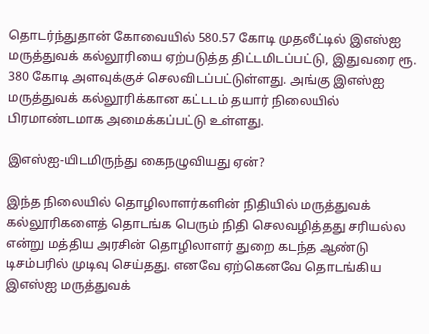தொடர்ந்துதான் கோவையில் 580.57 கோடி முதலீட்டில் இஎஸ்ஐ மருத்துவக் கல்லூரியை ஏற்படுத்த திட்டமிடப்பட்டு, இதுவரை ரூ. 380 கோடி அளவுக்குச் செலவிடப்பட்டுள்ளது. அங்கு இஎஸ்ஐ மருத்துவக் கல்லூரிக்கான கட்டடம் தயார் நிலையில் பிரமாண்டமாக அமைக்கப்பட்டு உள்ளது.

இஎஸ்ஐ-யிடமிருந்து கைநழுவியது ஏன்?

இந்த நிலையில் தொழிலாளர்களின் நிதியில் மருத்துவக் கல்லூரிகளைத் தொடங்க பெரும் நிதி செலவழித்தது சரியல்ல என்று மத்திய அரசின் தொழிலாளர் துறை கடந்த ஆண்டு டிசம்பரில் முடிவு செய்தது. எனவே ஏற்கெனவே தொடங்கிய இஎஸ்ஐ மருத்துவக்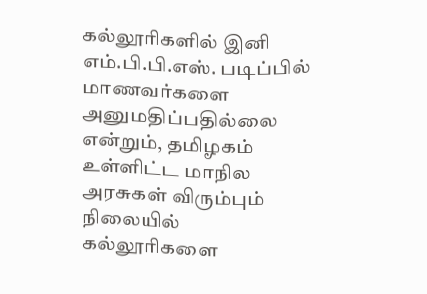கல்லூரிகளில் இனி எம்.பி.பி.எஸ். படிப்பில் மாணவர்களை அனுமதிப்பதில்லை என்றும், தமிழகம் உள்ளிட்ட மாநில அரசுகள் விரும்பும் நிலையில் கல்லூரிகளை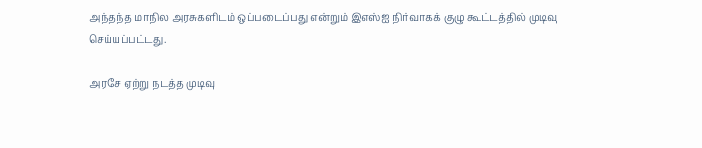அந்தந்த மாநில அரசுகளிடம் ஒப்படைப்பது என்றும் இஎஸ்ஐ நிர்வாகக் குழு கூட்டத்தில் முடிவு செய்யப்பட்டது.

அரசே ஏற்று நடத்த முடிவு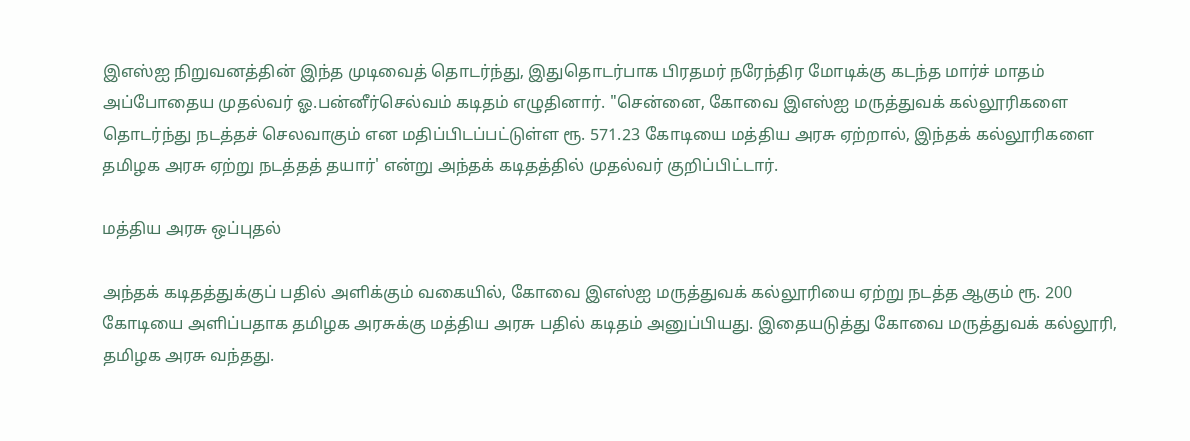இஎஸ்ஐ நிறுவனத்தின் இந்த முடிவைத் தொடர்ந்து, இதுதொடர்பாக பிரதமர் நரேந்திர மோடிக்கு கடந்த மார்ச் மாதம் அப்போதைய முதல்வர் ஓ.பன்னீர்செல்வம் கடிதம் எழுதினார். "சென்னை, கோவை இஎஸ்ஐ மருத்துவக் கல்லூரிகளை தொடர்ந்து நடத்தச் செலவாகும் என மதிப்பிடப்பட்டுள்ள ரூ. 571.23 கோடியை மத்திய அரசு ஏற்றால், இந்தக் கல்லூரிகளை தமிழக அரசு ஏற்று நடத்தத் தயார்' என்று அந்தக் கடிதத்தில் முதல்வர் குறிப்பிட்டார்.

மத்திய அரசு ஒப்புதல்

அந்தக் கடிதத்துக்குப் பதில் அளிக்கும் வகையில், கோவை இஎஸ்ஐ மருத்துவக் கல்லூரியை ஏற்று நடத்த ஆகும் ரூ. 200 கோடியை அளிப்பதாக தமிழக அரசுக்கு மத்திய அரசு பதில் கடிதம் அனுப்பியது. இதையடுத்து கோவை மருத்துவக் கல்லூரி, தமிழக அரசு வந்தது.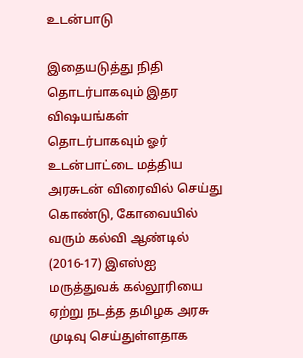உடன்பாடு

இதையடுத்து நிதி தொடர்பாகவும் இதர விஷயங்கள் தொடர்பாகவும் ஓர் உடன்பாட்டை மத்திய அரசுடன் விரைவில் செய்து கொண்டு, கோவையில் வரும் கல்வி ஆண்டில் (2016-17) இஎஸ்ஐ மருத்துவக் கல்லூரியை ஏற்று நடத்த தமிழக அரசு முடிவு செய்துள்ளதாக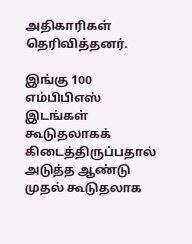அதிகாரிகள் தெரிவித்தனர்.

இங்கு 100 எம்பிபிஎஸ் இடங்கள் கூடுதலாகக் கிடைத்திருப்பதால் அடுத்த ஆண்டு முதல் கூடுதலாக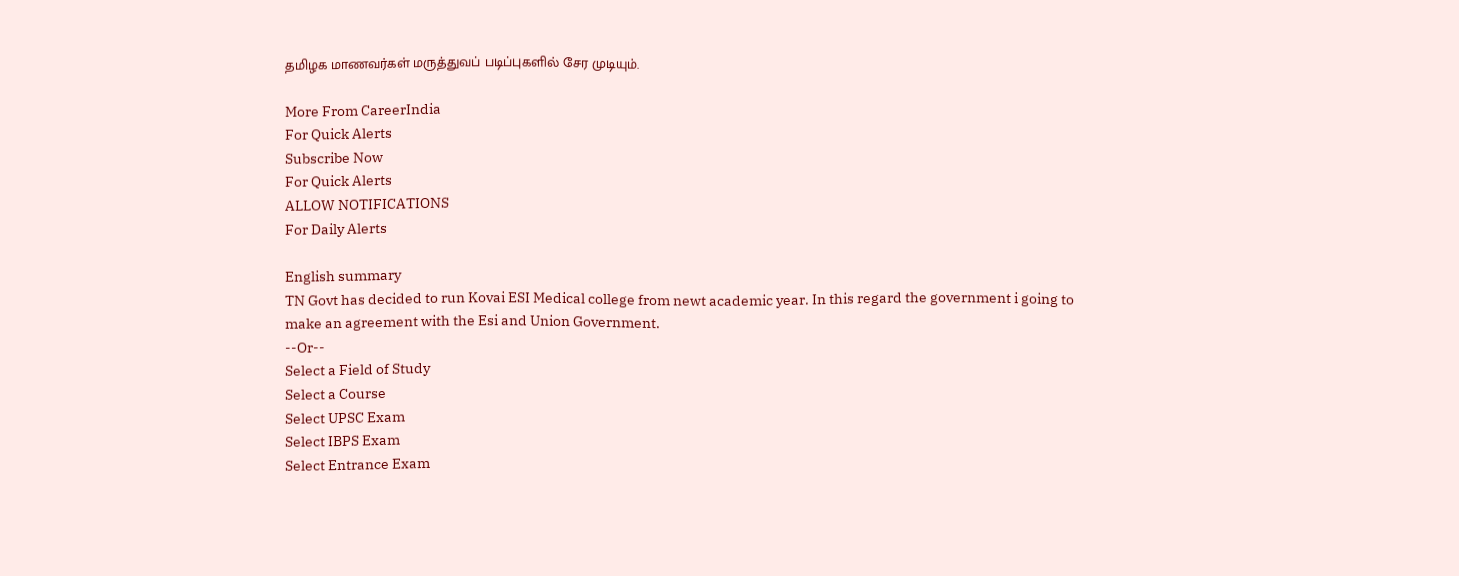தமிழக மாணவர்கள் மருத்துவப் படிப்புகளில் சேர முடியும்.

More From CareerIndia
For Quick Alerts
Subscribe Now
For Quick Alerts
ALLOW NOTIFICATIONS
For Daily Alerts

English summary
TN Govt has decided to run Kovai ESI Medical college from newt academic year. In this regard the government i going to make an agreement with the Esi and Union Government.
--Or--
Select a Field of Study
Select a Course
Select UPSC Exam
Select IBPS Exam
Select Entrance Exam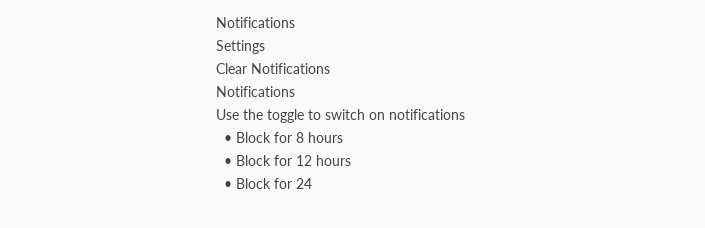Notifications
Settings
Clear Notifications
Notifications
Use the toggle to switch on notifications
  • Block for 8 hours
  • Block for 12 hours
  • Block for 24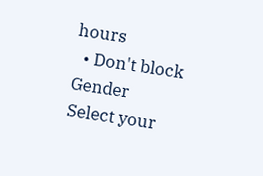hours
  • Don't block
Gender
Select your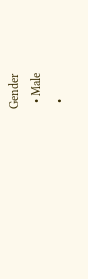Gender
  • Male
  •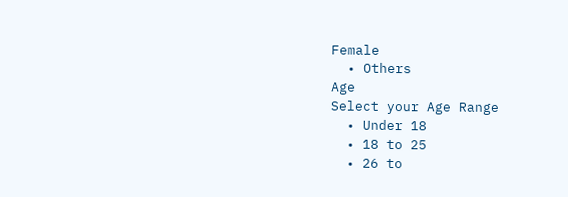Female
  • Others
Age
Select your Age Range
  • Under 18
  • 18 to 25
  • 26 to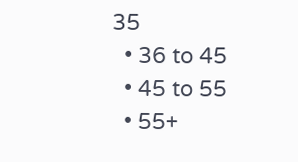35
  • 36 to 45
  • 45 to 55
  • 55+